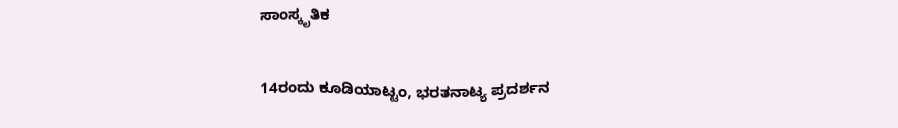ಸಾಂಸ್ಕೃತಿಕ

14ರಂದು ಕೂಡಿಯಾಟ್ಟಂ, ಭರತನಾಟ್ಯ ಪ್ರದರ್ಶನ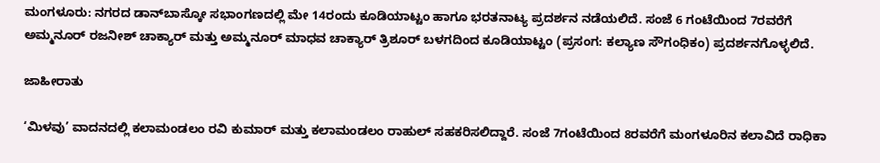ಮಂಗಳೂರು: ನಗರದ ಡಾನ್‌ಬಾಸ್ಕೋ ಸಭಾಂಗಣದಲ್ಲಿ ಮೇ 14ರಂದು ಕೂಡಿಯಾಟ್ಟಂ ಹಾಗೂ ಭರತನಾಟ್ಯ ಪ್ರದರ್ಶನ ನಡೆಯಲಿದೆ. ಸಂಜೆ 6 ಗಂಟೆಯಿಂದ 7ರವರೆಗೆ ಅಮ್ಮನೂರ್ ರಜನೀಶ್ ಚಾಕ್ಯಾರ್ ಮತ್ತು ಅಮ್ಮನೂರ್ ಮಾಧವ ಚಾಕ್ಯಾರ್ ತ್ರಿಶೂರ್ ಬಳಗದಿಂದ ಕೂಡಿಯಾಟ್ಟಂ (ಪ್ರಸಂಗ: ಕಲ್ಯಾಣ ಸೌಗಂಧಿಕಂ) ಪ್ರದರ್ಶನಗೊಳ್ಳಲಿದೆ.

ಜಾಹೀರಾತು

‘ಮಿಳವು’ ವಾದನದಲ್ಲಿ ಕಲಾಮಂಡಲಂ ರವಿ ಕುಮಾರ್ ಮತ್ತು ಕಲಾಮಂಡಲಂ ರಾಹುಲ್ ಸಹಕರಿಸಲಿದ್ದಾರೆ. ಸಂಜೆ 7ಗಂಟೆಯಿಂದ 8ರವರೆಗೆ ಮಂಗಳೂರಿನ ಕಲಾವಿದೆ ರಾಧಿಕಾ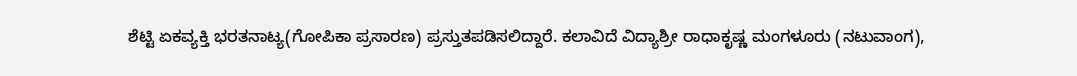ಶೆಟ್ಟಿ ಏಕವ್ಯಕ್ತಿ ಭರತನಾಟ್ಯ(ಗೋಪಿಕಾ ಪ್ರಸಾರಣ) ಪ್ರಸ್ತುತಪಡಿಸಲಿದ್ದಾರೆ. ಕಲಾವಿದೆ ವಿದ್ಯಾಶ್ರೀ ರಾಧಾಕೃಷ್ಣ ಮಂಗಳೂರು (ನಟುವಾಂಗ),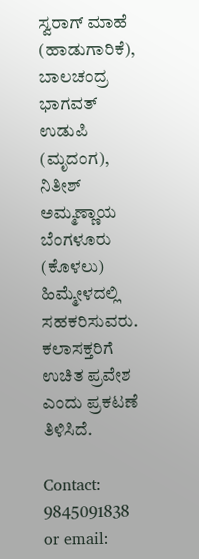ಸ್ವರಾಗ್ ಮಾಹೆ (ಹಾಡುಗಾರಿಕೆ), ಬಾಲಚಂದ್ರ ಭಾಗವತ್ ಉಡುಪಿ (ಮೃದಂಗ), ನಿತೀಶ್ ಅಮ್ಮಣ್ಣಾಯ ಬೆಂಗಳೂರು (ಕೊಳಲು) ಹಿಮ್ಮೇಳದಲ್ಲಿ ಸಹಕರಿಸುವರು. ಕಲಾಸಕ್ತರಿಗೆ ಉಚಿತ ಪ್ರವೇಶ ಎಂದು ಪ್ರಕಟಣೆ ತಿಳಿಸಿದೆ.

Contact: 9845091838 or email: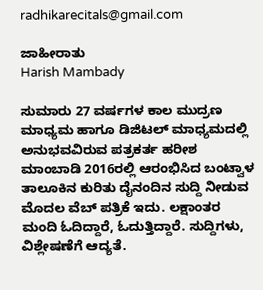radhikarecitals@gmail.com

ಜಾಹೀರಾತು
Harish Mambady

ಸುಮಾರು 27 ವರ್ಷಗಳ ಕಾಲ ಮುದ್ರಣ ಮಾಧ್ಯಮ ಹಾಗೂ ಡಿಜಿಟಲ್ ಮಾಧ್ಯಮದಲ್ಲಿ ಅನುಭವವಿರುವ ಪತ್ರಕರ್ತ ಹರೀಶ ಮಾಂಬಾಡಿ 2016ರಲ್ಲಿ ಆರಂಭಿಸಿದ ಬಂಟ್ವಾಳ ತಾಲೂಕಿನ ಕುರಿತು ದೈನಂದಿನ ಸುದ್ದಿ ನೀಡುವ ಮೊದಲ ವೆಬ್ ಪತ್ರಿಕೆ ಇದು. ಲಕ್ಷಾಂತರ ಮಂದಿ ಓದಿದ್ದಾರೆ, ಓದುತ್ತಿದ್ದಾರೆ. ಸುದ್ದಿಗಳು, ವಿಶ್ಲೇಷಣೆಗೆ ಆದ್ಯತೆ.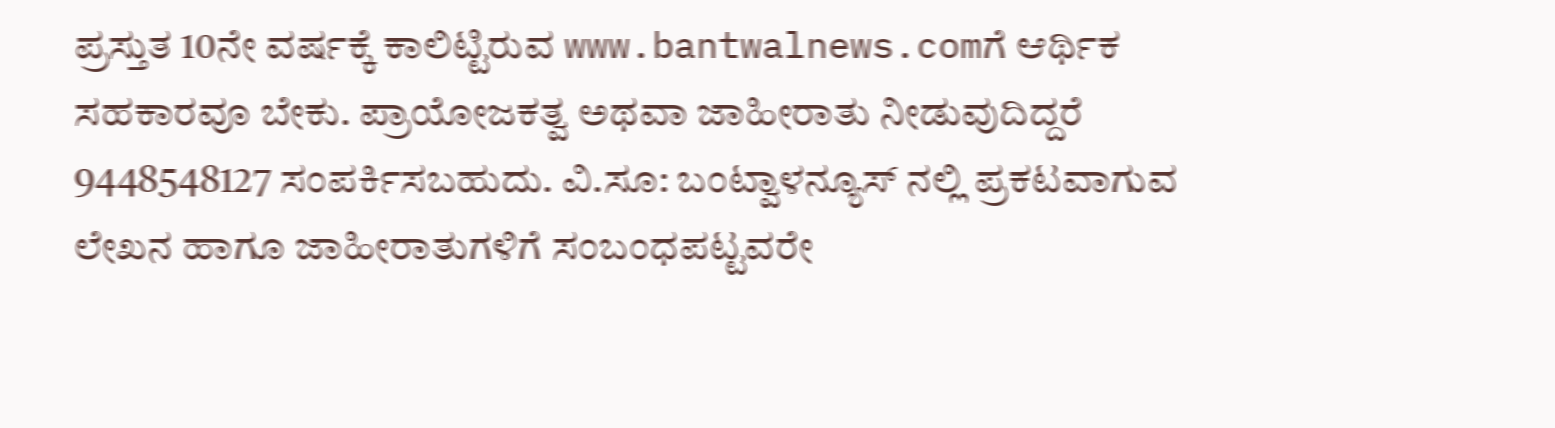ಪ್ರಸ್ತುತ 10ನೇ ವರ್ಷಕ್ಕೆ ಕಾಲಿಟ್ಟಿರುವ www.bantwalnews.comಗೆ ಆರ್ಥಿಕ ಸಹಕಾರವೂ ಬೇಕು. ಪ್ರಾಯೋಜಕತ್ವ ಅಥವಾ ಜಾಹೀರಾತು ನೀಡುವುದಿದ್ದರೆ 9448548127 ಸಂಪರ್ಕಿಸಬಹುದು. ವಿ.ಸೂ: ಬಂಟ್ವಾಳನ್ಯೂಸ್ ನಲ್ಲಿ ಪ್ರಕಟವಾಗುವ ಲೇಖನ ಹಾಗೂ ಜಾಹೀರಾತುಗಳಿಗೆ ಸಂಬಂಧಪಟ್ಟವರೇ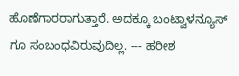ಹೊಣೆಗಾರರಾಗುತ್ತಾರೆ. ಅದಕ್ಕೂ ಬಂಟ್ವಾಳನ್ಯೂಸ್ ಗೂ ಸಂಬಂಧವಿರುವುದಿಲ್ಲ. --- ಹರೀಶ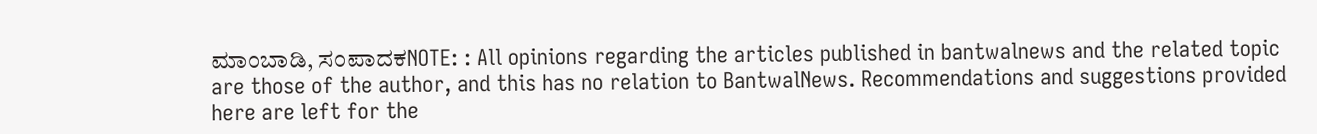ಮಾಂಬಾಡಿ, ಸಂಪಾದಕNOTE: : All opinions regarding the articles published in bantwalnews and the related topic are those of the author, and this has no relation to BantwalNews. Recommendations and suggestions provided here are left for the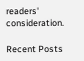readers' consideration.

Recent Posts